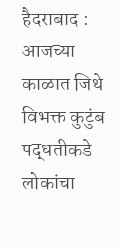हैदराबाद : आजच्या काळात जिथे विभक्त कुटुंब पद्धतीकडे लोकांचा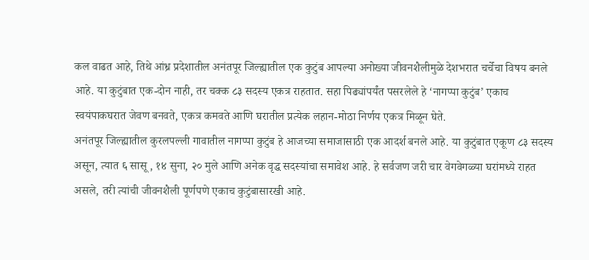कल वाढत आहे, तिथे आंध्र प्रदेशातील अनंतपूर जिल्ह्यातील एक कुटुंब आपल्या अनोख्या जीवनशैलीमुळे देशभरात चर्चेचा विषय बनले आहे. या कुटुंबात एक-दोन नाही, तर चक्क ८३ सदस्य एकत्र राहतात. सहा पिढ्यांपर्यंत पसरलेले हे ‘नागप्पा कुटुंब’ एकाच स्वयंपाकघरात जेवण बनवते, एकत्र कमवते आणि घरातील प्रत्येक लहान-मोठा निर्णय एकत्र मिळून घेते.
अनंतपूर जिल्ह्यातील कुरलपल्ली गावातील नागप्पा कुटुंब हे आजच्या समाजासाठी एक आदर्श बनले आहे. या कुटुंबात एकूण ८३ सदस्य असून, त्यात ६ सासू, १४ सुना, २० मुले आणि अनेक वृद्ध सदस्यांचा समावेश आहे. हे सर्वजण जरी चार वेगवेगळ्या घरांमध्ये राहत असले, तरी त्यांची जीवनशैली पूर्णपणे एकाच कुटुंबासारखी आहे.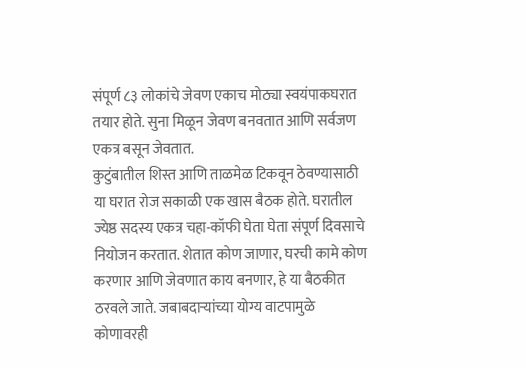संपूर्ण ८३ लोकांचे जेवण एकाच मोठ्या स्वयंपाकघरात तयार होते. सुना मिळून जेवण बनवतात आणि सर्वजण एकत्र बसून जेवतात.
कुटुंबातील शिस्त आणि ताळमेळ टिकवून ठेवण्यासाठी या घरात रोज सकाळी एक खास बैठक होते. घरातील ज्येष्ठ सदस्य एकत्र चहा-कॉफी घेता घेता संपूर्ण दिवसाचे नियोजन करतात. शेतात कोण जाणार, घरची कामे कोण करणार आणि जेवणात काय बनणार, हे या बैठकीत ठरवले जाते. जबाबदाऱ्यांच्या योग्य वाटपामुळे कोणावरही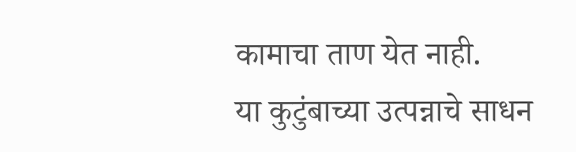कामाचा ताण येत नाही.
या कुटुंबाच्या उत्पन्नाचे साधन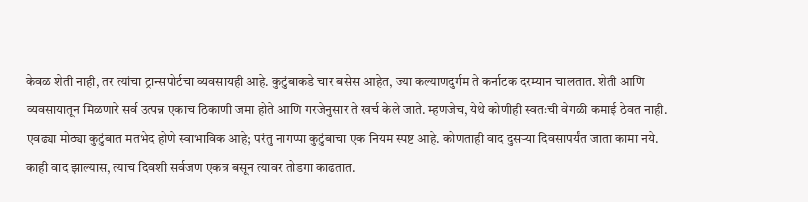केवळ शेती नाही, तर त्यांचा ट्रान्सपोर्टचा व्यवसायही आहे. कुटुंबाकडे चार बसेस आहेत, ज्या कल्याणदुर्गम ते कर्नाटक दरम्यान चालतात. शेती आणि व्यवसायातून मिळणारे सर्व उत्पन्न एकाच ठिकाणी जमा होते आणि गरजेनुसार ते खर्च केले जाते. म्हणजेच, येथे कोणीही स्वतःची वेगळी कमाई ठेवत नाही.
एवढ्या मोठ्या कुटुंबात मतभेद होणे स्वाभाविक आहे; परंतु नागप्पा कुटुंबाचा एक नियम स्पष्ट आहे. कोणताही वाद दुसऱ्या दिवसापर्यंत जाता कामा नये. काही वाद झाल्यास, त्याच दिवशी सर्वजण एकत्र बसून त्यावर तोडगा काढतात.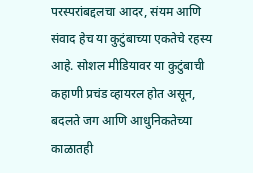परस्परांबद्दलचा आदर, संयम आणि संवाद हेच या कुटुंबाच्या एकतेचे रहस्य आहे. सोशल मीडियावर या कुटुंबाची कहाणी प्रचंड व्हायरल होत असून, बदलते जग आणि आधुनिकतेच्या काळातही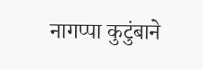नागप्पा कुटुंबाने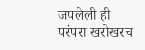जपलेली ही परंपरा खरोखरच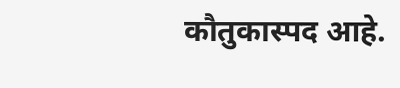कौतुकास्पद आहे.